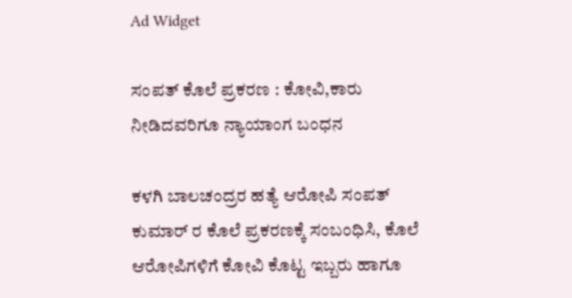Ad Widget

ಸಂಪತ್ ಕೊಲೆ ಪ್ರಕರಣ : ಕೋವಿ,ಕಾರು ನೀಡಿದವರಿಗೂ ನ್ಯಾಯಾಂಗ ಬಂಧನ

ಕಳಗಿ ಬಾಲಚಂದ್ರರ ಹತ್ಯೆ ಆರೋಪಿ ಸಂಪತ್ ಕುಮಾರ್ ರ ಕೊಲೆ ಪ್ರಕರಣಕ್ಕೆ ಸಂಬಂಧಿಸಿ, ಕೊಲೆ ಆರೋಪಿಗಳಿಗೆ ಕೋವಿ ಕೊಟ್ಟ ಇಬ್ಬರು ಹಾಗೂ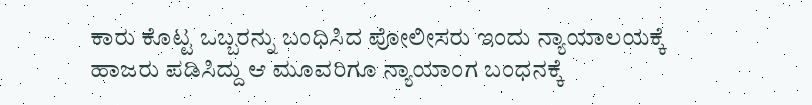ಕಾರು ಕೊಟ್ಟ ಒಬ್ಬರನ್ನು ಬಂಧಿಸಿದ ಪೋಲೀಸರು ಇಂದು ನ್ಯಾಯಾಲಯಕ್ಕೆ ಹಾಜರು ಪಡಿಸಿದ್ದು ಆ ಮೂವರಿಗೂ ನ್ಯಾಯಾಂಗ ಬಂಧನಕ್ಕೆ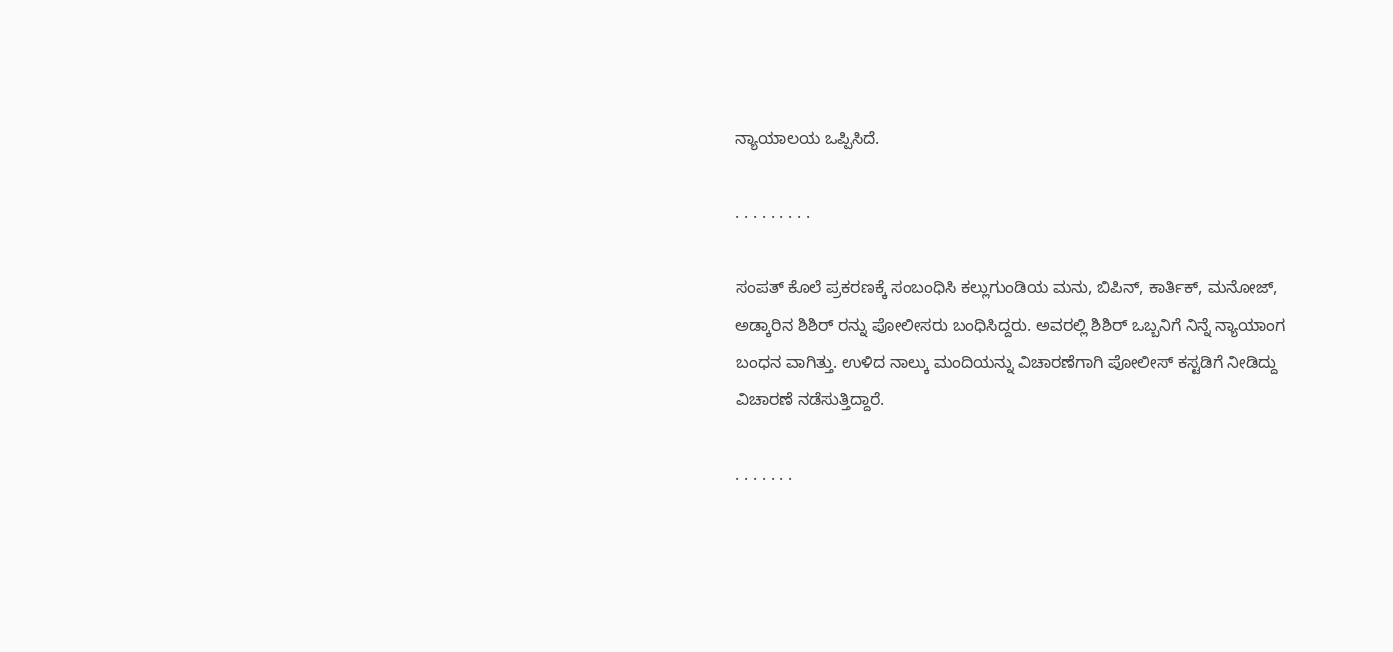ನ್ಯಾಯಾಲಯ ಒಪ್ಪಿಸಿದೆ.

. . . . . . . . .

ಸಂಪತ್ ಕೊಲೆ ಪ್ರಕರಣಕ್ಕೆ ಸಂಬಂಧಿಸಿ ಕಲ್ಲುಗುಂಡಿಯ ಮನು, ಬಿಪಿನ್, ಕಾರ್ತಿಕ್, ಮನೋಜ್, ಅಡ್ಕಾರಿನ ಶಿಶಿರ್ ರನ್ನು ಪೋಲೀಸರು ಬಂಧಿಸಿದ್ದರು. ಅವರಲ್ಲಿ ಶಿಶಿರ್ ಒಬ್ಬನಿಗೆ ನಿನ್ನೆ ನ್ಯಾಯಾಂಗ ಬಂಧನ ವಾಗಿತ್ತು. ಉಳಿದ ನಾಲ್ಕು ಮಂದಿಯನ್ನು ವಿಚಾರಣೆಗಾಗಿ ಪೋಲೀಸ್ ಕಸ್ಟಡಿಗೆ ನೀಡಿದ್ದು ವಿಚಾರಣೆ ನಡೆಸುತ್ತಿದ್ದಾರೆ.

. . . . . . .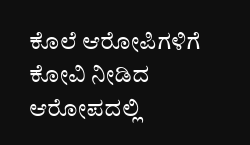ಕೊಲೆ ಆರೋಪಿಗಳಿಗೆ ಕೋವಿ ನೀಡಿದ ಆರೋಪದಲ್ಲಿ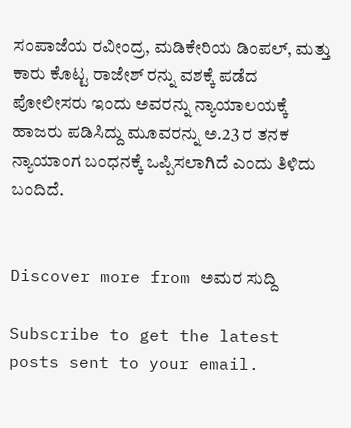ಸಂಪಾಜೆಯ ರವೀಂದ್ರ, ಮಡಿಕೇರಿಯ ಡಿಂಪಲ್, ಮತ್ತು ಕಾರು ಕೊಟ್ಟ ರಾಜೇಶ್ ರನ್ನು ವಶಕ್ಕೆ ಪಡೆದ ಪೋಲೀಸರು ಇಂದು ಅವರನ್ನು ನ್ಯಾಯಾಲಯಕ್ಕೆ ಹಾಜರು ಪಡಿಸಿದ್ದು ಮೂವರನ್ನು ಅ.23 ರ ತನಕ ನ್ಯಾಯಾಂಗ ಬಂಧನಕ್ಕೆ ಒಪ್ಪಿಸಲಾಗಿದೆ ಎಂದು ತಿಳಿದು ಬಂದಿದೆ.


Discover more from ಅಮರ ಸುದ್ದಿ

Subscribe to get the latest posts sent to your email.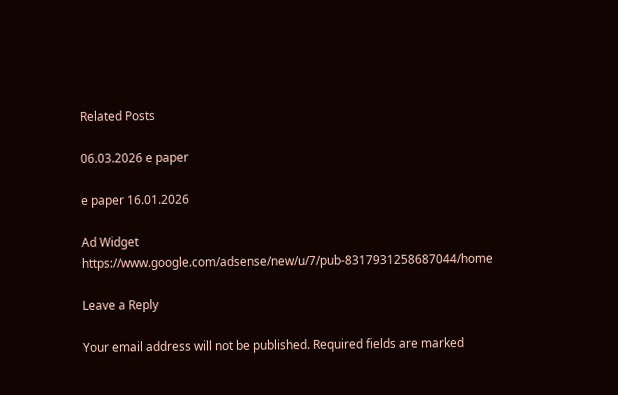Related Posts

06.03.2026 e paper

e paper 16.01.2026

Ad Widget
https://www.google.com/adsense/new/u/7/pub-8317931258687044/home

Leave a Reply

Your email address will not be published. Required fields are marked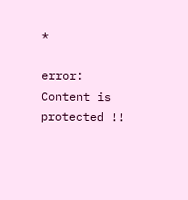*

error: Content is protected !!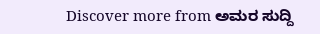Discover more from ಅಮರ ಸುದ್ದಿ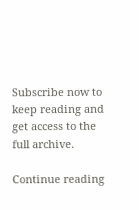Subscribe now to keep reading and get access to the full archive.

Continue reading